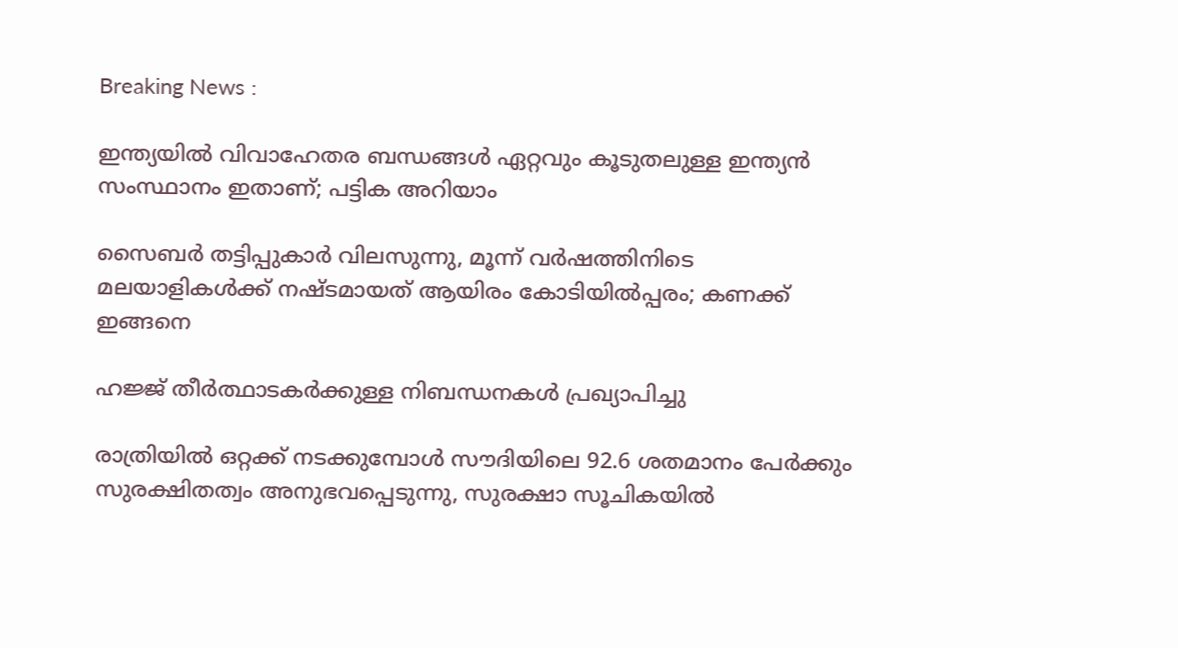Breaking News :

ഇന്ത്യയില്‍ വിവാഹേതര ബന്ധങ്ങള്‍ ഏറ്റവും കൂടുതലുള്ള ഇന്ത്യന്‍ സംസ്ഥാനം ഇതാണ്; പട്ടിക അറിയാം

സൈബര്‍ തട്ടിപ്പുകാര്‍ വിലസുന്നു, മൂന്ന് വര്‍ഷത്തിനിടെ മലയാളികള്‍ക്ക് നഷ്ടമായത് ആയിരം കോടിയില്‍പ്പരം; കണക്ക് ഇങ്ങനെ

ഹജ്ജ് തീർത്ഥാടകർക്കുള്ള നിബന്ധനകൾ പ്രഖ്യാപിച്ചു

രാത്രിയിൽ ഒറ്റക്ക് നടക്കുമ്പോൾ സൗദിയിലെ 92.6 ശതമാനം പേർക്കും സുരക്ഷിതത്വം അനുഭവപ്പെടുന്നു, സുരക്ഷാ സൂചികയിൽ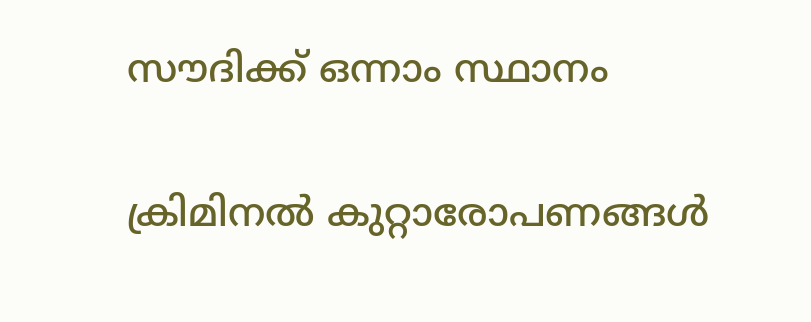സൗദിക്ക് ഒന്നാം സ്ഥാനം

ക്രിമിനല്‍ കുറ്റാരോപണങ്ങള്‍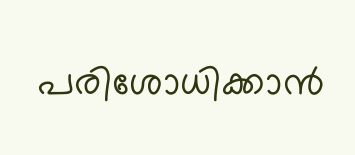പരിശോധിക്കാന്‍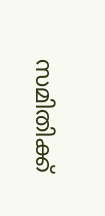സമിതിക്ക്‌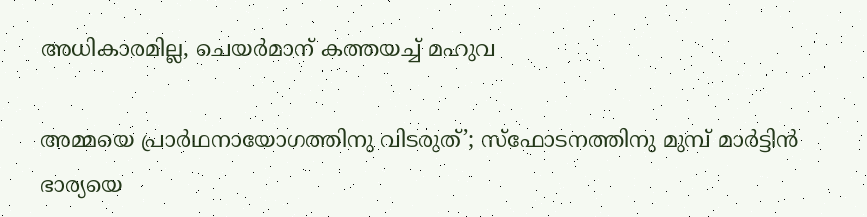അധികാരമില്ല, ചെയര്‍മാന്‌ കത്തയച്ച് മഹുവ

അമ്മയെ പ്രാര്‍ഥനായോഗത്തിനു വിടരുത്’; സ്‌ഫോടനത്തിനു മുമ്പ് മാര്‍ട്ടിന്‍ ഭാര്യയെ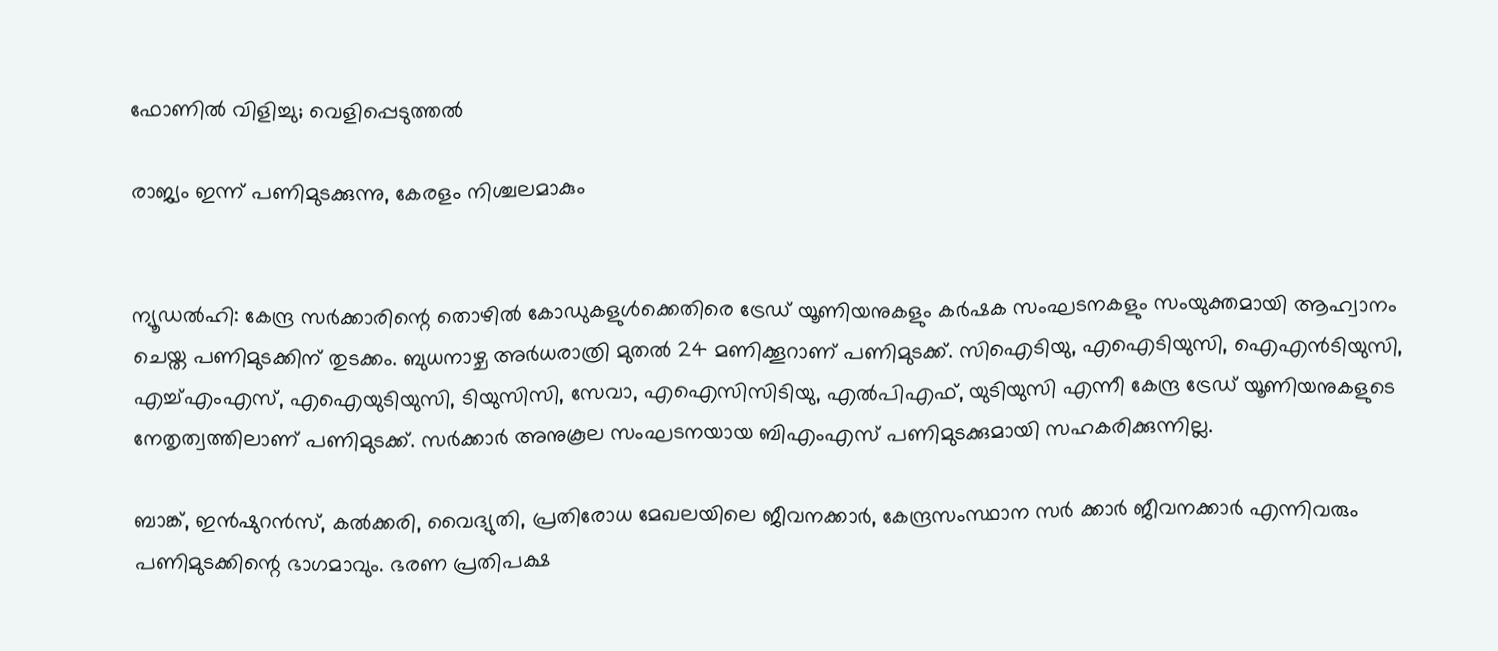ഫോണില്‍ വിളിച്ചു; വെളിപ്പെടുത്തല്‍

രാജ്യം ഇന്ന് പണിമുടക്കുന്നു, കേരളം നിശ്ചലമാകും


ന്യൂഡല്‍ഹി: കേന്ദ്ര സര്‍ക്കാരിന്റെ തൊഴില്‍ കോഡുകളുള്‍ക്കെതിരെ ട്രേഡ് യൂണിയനുകളും കർഷക സംഘടനകളും സംയുക്തമായി ആഹ്വാനം ചെയ്ത പണിമുടക്കിന് തുടക്കം. ബുധനാഴ്ച അര്‍ധരാത്രി മുതല്‍ 24 മണിക്കൂറാണ് പണിമുടക്ക്. സിഐടിയു, എഐടിയുസി, ഐഎന്‍ടിയുസി, എച്ച്എംഎസ്, എഐയുടിയുസി, ടിയുസിസി, സേവാ, എഐസിസിടിയു, എല്‍പിഎഫ്, യുടിയുസി എന്നീ കേന്ദ്ര ട്രേഡ് യൂണിയനുകളുടെ നേതൃത്വത്തിലാണ് പണിമുടക്ക്. സര്‍ക്കാര്‍ അനുകൂല സംഘടനയായ ബിഎംഎസ് പണിമുടക്കുമായി സഹകരിക്കുന്നില്ല.

ബാങ്ക്, ഇന്‍ഷുറന്‍സ്, കല്‍ക്കരി, വൈദ്യുതി, പ്രതിരോധ മേഖലയിലെ ജീവനക്കാര്‍, കേന്ദ്രസംസ്ഥാന സര്‍ ക്കാര്‍ ജീവനക്കാര്‍ എന്നിവരും പണിമുടക്കിന്റെ ഭാഗമാവും. ഭരണ പ്രതിപക്ഷ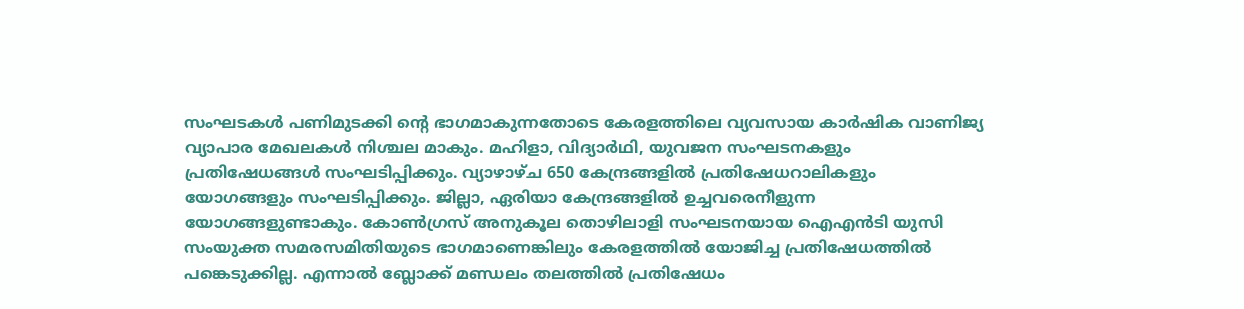സംഘടകള്‍ പണിമുടക്കി ന്റെ ഭാഗമാകുന്നതോടെ കേരളത്തിലെ വ്യവസായ കാര്‍ഷിക വാണിജ്യ വ്യാപാര മേഖലകള്‍ നിശ്ചല മാകും. മഹിളാ, വിദ്യാര്‍ഥി, യുവജന സംഘടനകളും പ്രതിഷേധങ്ങള്‍ സംഘടിപ്പിക്കും. വ്യാഴാഴ്ച 650 കേന്ദ്രങ്ങളില്‍ പ്രതിഷേധറാലികളും യോഗങ്ങളും സംഘടിപ്പിക്കും. ജില്ലാ, ഏരിയാ കേന്ദ്രങ്ങളില്‍ ഉച്ചവരെനീളുന്ന യോഗങ്ങളുണ്ടാകും. കോണ്‍ഗ്രസ് അനുകൂല തൊഴിലാളി സംഘടനയായ ഐഎന്‍ടി യുസി സംയുക്ത സമരസമിതിയുടെ ഭാഗമാണെങ്കിലും കേരളത്തില്‍ യോജിച്ച പ്രതിഷേധത്തില്‍ പങ്കെടുക്കില്ല. എന്നാല്‍ ബ്ലോക്ക് മണ്ഡലം തലത്തില്‍ പ്രതിഷേധം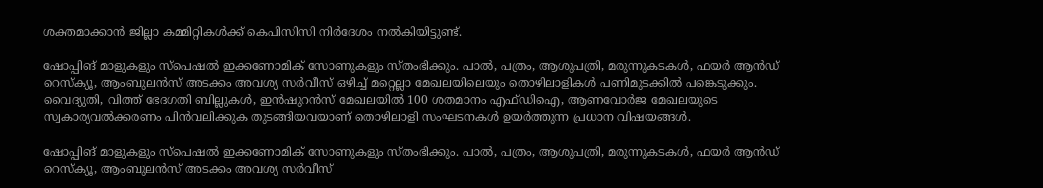ശക്തമാക്കാന്‍ ജില്ലാ കമ്മിറ്റികള്‍ക്ക് കെപിസിസി നിര്‍ദേശം നല്‍കിയിട്ടുണ്ട്.

ഷോപ്പിങ് മാളുകളും സ്പെഷല്‍ ഇക്കണോമിക് സോണുകളും സ്തംഭിക്കും. പാല്‍, പത്രം, ആശുപത്രി, മരുന്നുകടകള്‍, ഫയര്‍ ആന്‍ഡ് റെസ്‌ക്യൂ, ആംബുലന്‍സ് അടക്കം അവശ്യ സര്‍വീസ് ഒഴിച്ച് മറ്റെല്ലാ മേഖലയിലെയും തൊഴിലാളികള്‍ പണിമുടക്കില്‍ പങ്കെടുക്കും. വൈദ്യുതി, വിത്ത് ഭേദഗതി ബില്ലുകള്‍, ഇന്‍ഷുറന്‍സ് മേഖലയില്‍ 100 ശതമാനം എഫ്ഡിഐ, ആണവോര്‍ജ മേഖലയുടെ സ്വകാര്യവല്‍ക്കരണം പിന്‍വലിക്കുക തുടങ്ങിയവയാണ് തൊഴിലാളി സംഘടനകള്‍ ഉയര്‍ത്തുന്ന പ്രധാന വിഷയങ്ങള്‍.

ഷോപ്പിങ് മാളുകളും സ്പെഷല്‍ ഇക്കണോമിക് സോണുകളും സ്തംഭിക്കും. പാല്‍, പത്രം, ആശുപത്രി, മരുന്നുകടകള്‍, ഫയര്‍ ആന്‍ഡ് റെസ്‌ക്യൂ, ആംബുലന്‍സ് അടക്കം അവശ്യ സര്‍വീസ്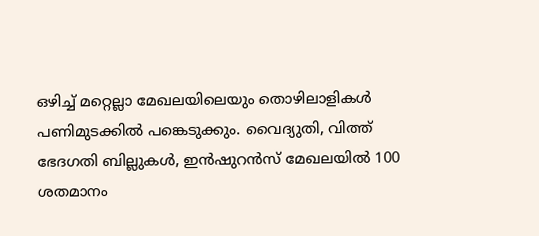ഒഴിച്ച് മറ്റെല്ലാ മേഖലയിലെയും തൊഴിലാളികള്‍ പണിമുടക്കില്‍ പങ്കെടുക്കും. വൈദ്യുതി, വിത്ത് ഭേദഗതി ബില്ലുകള്‍, ഇന്‍ഷുറന്‍സ് മേഖലയില്‍ 100 ശതമാനം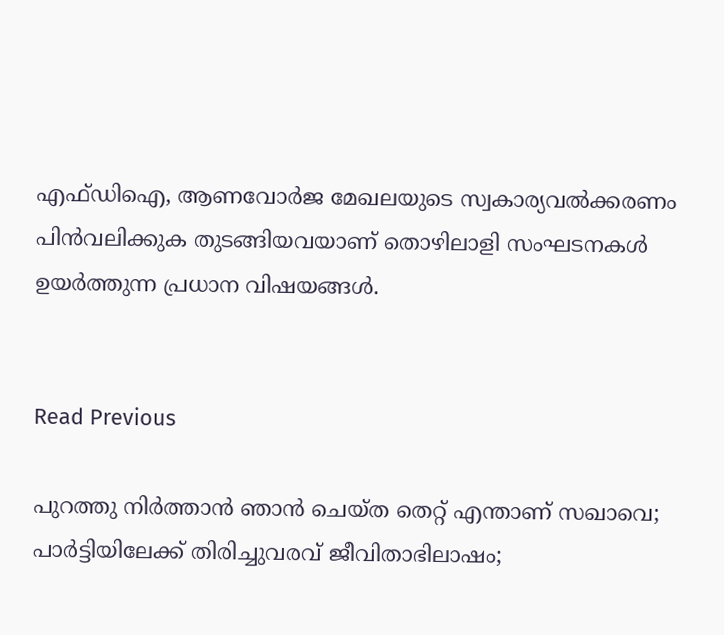എഫ്ഡിഐ, ആണവോര്‍ജ മേഖലയുടെ സ്വകാര്യവല്‍ക്കരണം പിന്‍വലിക്കുക തുടങ്ങിയവയാണ് തൊഴിലാളി സംഘടനകള്‍ ഉയര്‍ത്തുന്ന പ്രധാന വിഷയങ്ങള്‍.


Read Previous

പുറത്തു നിര്‍ത്താന്‍ ഞാന്‍ ചെയ്ത തെറ്റ് എന്താണ് സഖാവെ; പാര്‍ട്ടിയിലേക്ക് തിരിച്ചുവരവ് ജീവിതാഭിലാഷം;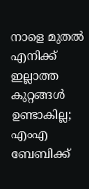നാളെ മുതല്‍ എനിക്ക് ഇല്ലാത്ത കുറ്റങ്ങള്‍ ഉണ്ടാകില്ല; എംഎ ബേബിക്ക്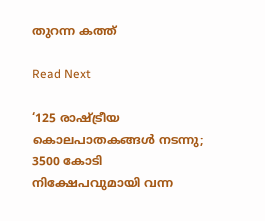തുറന്ന കത്ത്

Read Next

‘125 രാഷ്ട്രീയ കൊലപാതകങ്ങള്‍ നടന്നു; 3500 കോടി നിക്ഷേപവുമായി വന്ന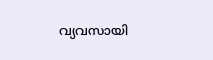വ്യവസായി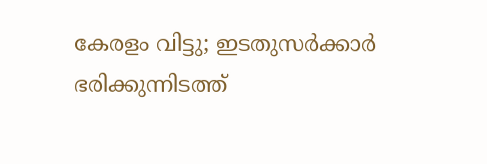കേരളം വിട്ടു; ഇടതുസര്‍ക്കാര്‍ ഭരിക്കുന്നിടത്ത്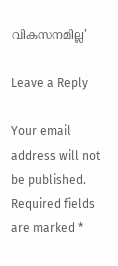വികസനമില്ല’

Leave a Reply

Your email address will not be published. Required fields are marked *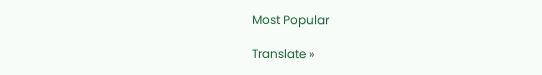Most Popular

Translate »